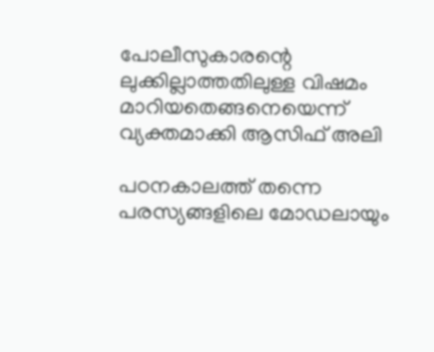പോലീസുകാരന്റെ ലുക്കില്ലാത്തതിലുള്ള വിഷമം മാറിയതെങ്ങനെയെന്ന് വ്യക്തമാക്കി ആസിഫ് അലി

പഠനകാലത്ത് തന്നെ പരസ്യങ്ങളിലെ മോഡലായും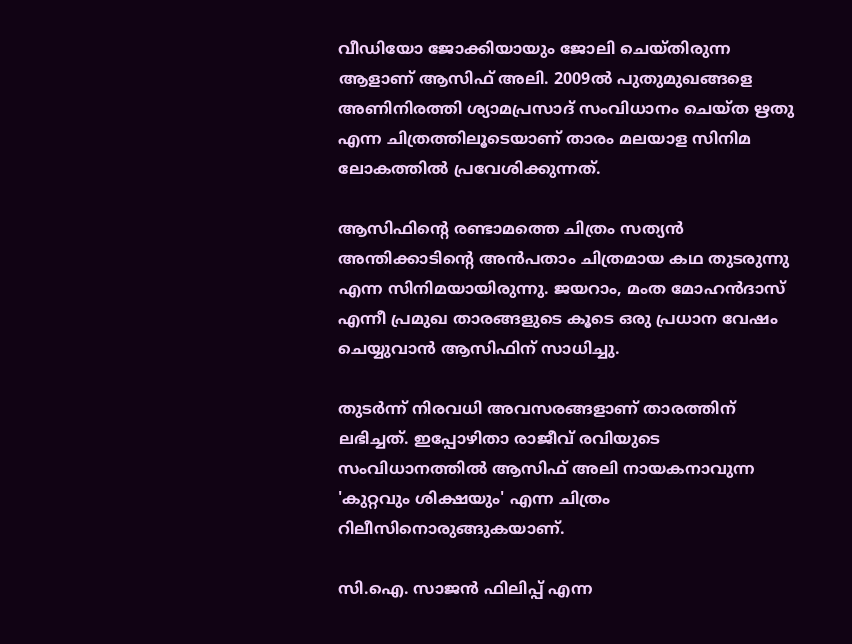വീഡിയോ ജോക്കിയായും ജോലി ചെയ്തിരുന്ന ആളാണ് ആസിഫ് അലി. 2009ൽ പുതുമുഖങ്ങളെ അണിനിരത്തി ശ്യാമപ്രസാദ് സംവിധാനം ചെയ്ത ഋതു എന്ന ചിത്രത്തിലൂടെയാണ് താരം മലയാള സിനിമ ലോകത്തിൽ പ്രവേശിക്കുന്നത്.

ആസിഫിന്റെ രണ്ടാമത്തെ ചിത്രം സത്യൻ അന്തിക്കാടിന്റെ അൻപതാം ചിത്രമായ കഥ തുടരുന്നു എന്ന സിനിമയായിരുന്നു. ജയറാം, മംത മോഹൻ‌ദാസ് എന്നീ പ്രമുഖ താരങ്ങളുടെ കൂടെ ഒരു പ്രധാന വേഷം ചെയ്യുവാൻ ആസിഫിന് സാധിച്ചു.

തുടർന്ന് നിരവധി അവസരങ്ങളാണ് താരത്തിന് ലഭിച്ചത്. ഇപ്പോഴിതാ രാജീവ് രവിയുടെ സംവിധാനത്തില്‍ ആസിഫ് അലി നായകനാവുന്ന 'കുറ്റവും ശിക്ഷയും' എന്ന ചിത്രം റിലീസിനൊരുങ്ങുകയാണ്.

സി.ഐ. സാജന്‍ ഫിലിപ്പ് എന്ന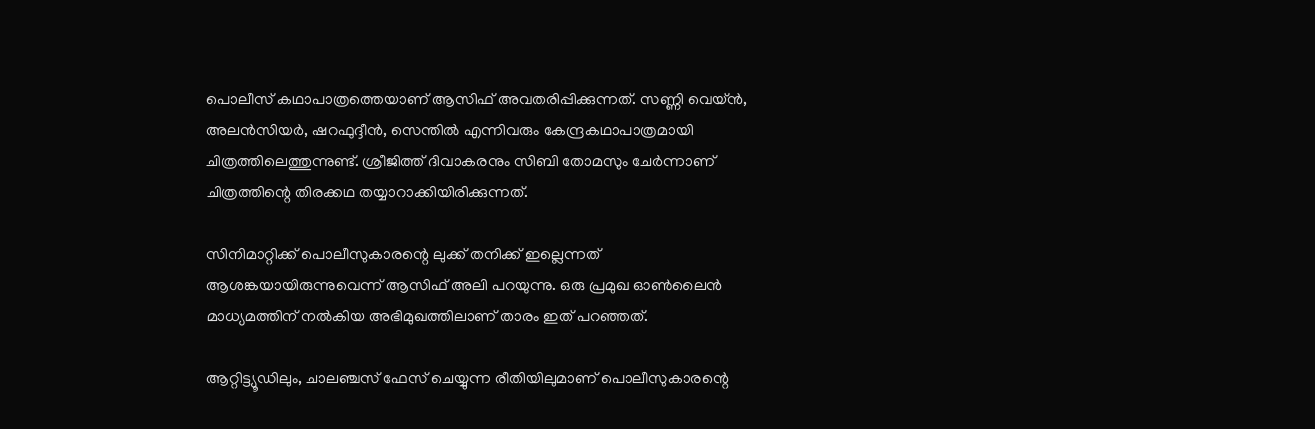പൊലീസ് കഥാപാത്രത്തെയാണ് ആസിഫ് അവതരിപ്പിക്കുന്നത്. സണ്ണി വെയ്ന്‍, അലന്‍സിയര്‍, ഷറഫുദ്ദീന്‍, സെന്തില്‍ എന്നിവരും കേന്ദ്രകഥാപാത്രമായി ചിത്രത്തിലെത്തുന്നുണ്ട്. ശ്രീജിത്ത് ദിവാകരനും സിബി തോമസും ചേര്‍ന്നാണ് ചിത്രത്തിന്റെ തിരക്കഥ തയ്യാറാക്കിയിരിക്കുന്നത്.

സിനിമാറ്റിക്ക് പൊലീസുകാരന്റെ ലുക്ക് തനിക്ക് ഇല്ലെന്നത് ആശങ്കയായിരുന്നുവെന്ന് ആസിഫ് അലി പറയുന്നു. ഒരു പ്രമുഖ ഓൺലൈൻ മാധ്യമത്തിന് നൽകിയ അഭിമുഖത്തിലാണ് താരം ഇത് പറഞ്ഞത്.

ആറ്റിട്ട്യൂഡിലും, ചാലഞ്ചസ് ഫേസ് ചെയ്യുന്ന രീതിയിലുമാണ് പൊലീസുകാരന്റെ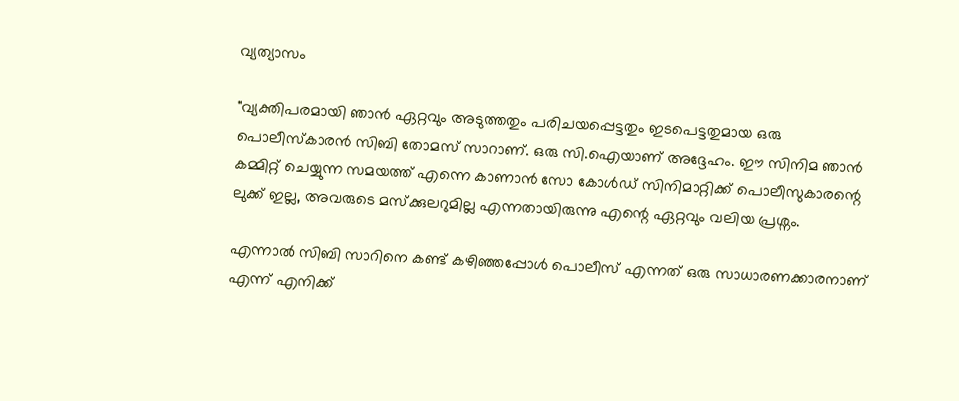വ്യത്യാസം

"വ്യക്തിപരമായി ഞാന്‍ ഏറ്റവും അടുത്തതും പരിചയപ്പെട്ടതും ഇടപെട്ടതുമായ ഒരു പൊലീസ്‌കാരന്‍ സിബി തോമസ് സാറാണ്. ഒരു സി.ഐയാണ് അദ്ദേഹം. ഈ സിനിമ ഞാന്‍ കമ്മിറ്റ് ചെയ്യുന്ന സമയത്ത് എന്നെ കാണാന്‍ സോ കോള്‍ഡ് സിനിമാറ്റിക്ക് പൊലീസുകാരന്റെ ലുക്ക് ഇല്ല, അവരുടെ മസ്‌ക്കുലറുമില്ല എന്നതായിരുന്നു എന്റെ ഏറ്റവും വലിയ പ്രശ്നം.

എന്നാല്‍ സിബി സാറിനെ കണ്ട് കഴിഞ്ഞപ്പോള്‍ പൊലീസ് എന്നത് ഒരു സാധാരണക്കാരനാണ് എന്ന് എനിക്ക്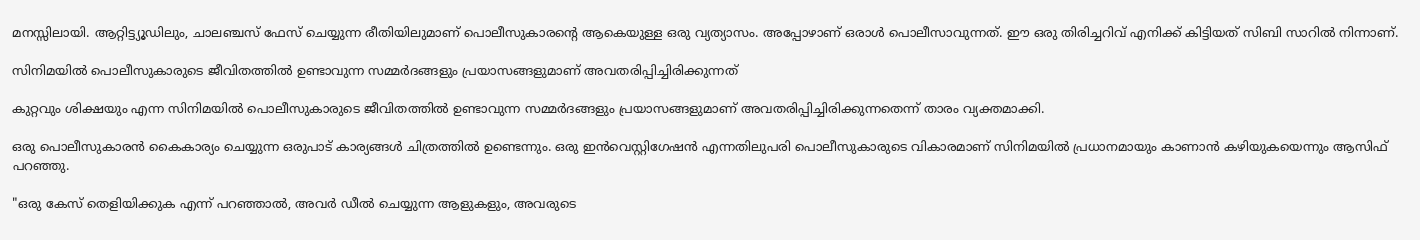മനസ്സിലായി. ആറ്റിട്ട്യൂഡിലും, ചാലഞ്ചസ് ഫേസ് ചെയ്യുന്ന രീതിയിലുമാണ് പൊലീസുകാരന്റെ ആകെയുള്ള ഒരു വ്യത്യാസം. അപ്പോഴാണ് ഒരാള്‍ പൊലീസാവുന്നത്. ഈ ഒരു തിരിച്ചറിവ് എനിക്ക് കിട്ടിയത് സിബി സാറില്‍ നിന്നാണ്.

സിനിമയില്‍ പൊലീസുകാരുടെ ജീവിതത്തിൽ ഉണ്ടാവുന്ന സമ്മർദങ്ങളും പ്രയാസങ്ങളുമാണ് അവതരിപ്പിച്ചിരിക്കുന്നത്

കുറ്റവും ശിക്ഷയും എന്ന സിനിമയില്‍ പൊലീസുകാരുടെ ജീവിതത്തിൽ ഉണ്ടാവുന്ന സമ്മർദങ്ങളും പ്രയാസങ്ങളുമാണ് അവതരിപ്പിച്ചിരിക്കുന്നതെന്ന് താരം വ്യക്തമാക്കി.

ഒരു പൊലീസുകാരന്‍ കൈകാര്യം ചെയ്യുന്ന ഒരുപാട് കാര്യങ്ങൾ ചിത്രത്തിൽ ഉണ്ടെന്നും. ഒരു ഇന്‍വെസ്റ്റിഗേഷന്‍ എന്നതിലുപരി പൊലീസുകാരുടെ വികാരമാണ് സിനിമയില്‍ പ്രധാനമായും കാണാൻ കഴിയുകയെന്നും ആസിഫ് പറഞ്ഞു.

"ഒരു കേസ് തെളിയിക്കുക എന്ന് പറഞ്ഞാല്‍, അവര്‍ ഡീല്‍ ചെയ്യുന്ന ആളുകളും, അവരുടെ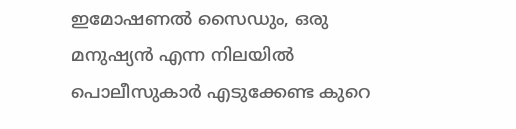ഇമോഷണല്‍ സൈഡും, ഒരു മനുഷ്യന്‍ എന്ന നിലയില്‍ പൊലീസുകാര്‍ എടുക്കേണ്ട കുറെ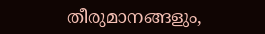തീരുമാനങ്ങളും,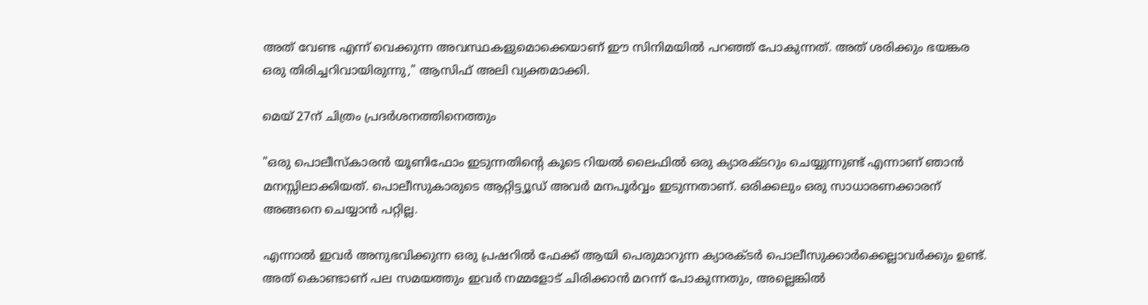അത് വേണ്ട എന്ന് വെക്കുന്ന അവസ്ഥകളുമൊക്കെയാണ് ഈ സിനിമയില്‍ പറഞ്ഞ് പോകുന്നത്. അത് ശരിക്കും ഭയങ്കര ഒരു തിരിച്ചറിവായിരുന്നു," ആസിഫ് അലി വ്യക്തമാക്കി.

മെയ് 27ന് ചിത്രം പ്രദർശനത്തിനെത്തും

"ഒരു പൊലീസ്‌കാരന്‍ യൂണിഫോം ഇടുന്നതിന്റെ കൂടെ റിയല്‍ ലൈഫില്‍ ഒരു ക്യാരക്ടറും ചെയ്യുന്നുണ്ട് എന്നാണ് ഞാന്‍ മനസ്സിലാക്കിയത്. പൊലീസുകാരുടെ ആറ്റിട്ട്യൂഡ് അവര്‍ മനപൂര്‍വ്വം ഇടുന്നതാണ്. ഒരിക്കലും ഒരു സാധാരണക്കാരന് അങ്ങനെ ചെയ്യാന്‍ പറ്റില്ല.

എന്നാല്‍ ഇവര്‍ അനുഭവിക്കുന്ന ഒരു പ്രഷറില്‍ ഫേക്ക് ആയി പെരുമാറുന്ന ക്യാരക്ടര്‍ പൊലീസുക്കാര്‍ക്കെല്ലാവര്‍ക്കും ഉണ്ട്. അത് കൊണ്ടാണ് പല സമയത്തും ഇവര്‍ നമ്മളോട് ചിരിക്കാന്‍ മറന്ന് പോകുന്നതും, അല്ലെങ്കില്‍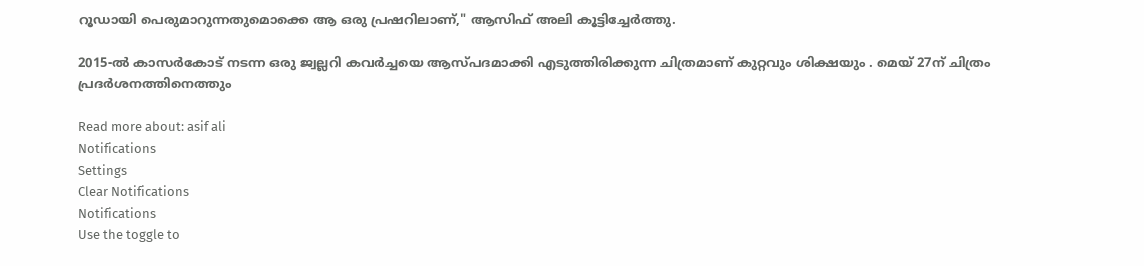റൂഡായി പെരുമാറുന്നതുമൊക്കെ ആ ഒരു പ്രഷറിലാണ്," ആസിഫ് അലി കൂട്ടിച്ചേര്‍ത്തു.

2015-ൽ കാസർകോട് നടന്ന ഒരു ജ്വല്ലറി കവർച്ചയെ ആസ്പദമാക്കി എടുത്തിരിക്കുന്ന ചിത്രമാണ് കുറ്റവും ശിക്ഷയും . മെയ് 27ന് ചിത്രം പ്രദർശനത്തിനെത്തും

Read more about: asif ali
Notifications
Settings
Clear Notifications
Notifications
Use the toggle to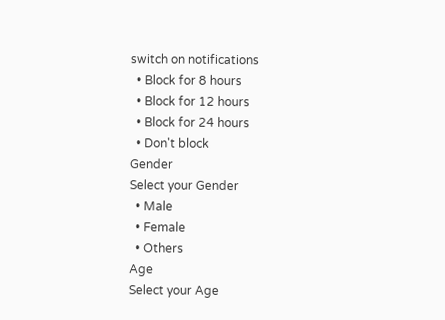switch on notifications
  • Block for 8 hours
  • Block for 12 hours
  • Block for 24 hours
  • Don't block
Gender
Select your Gender
  • Male
  • Female
  • Others
Age
Select your Age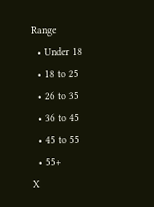Range
  • Under 18
  • 18 to 25
  • 26 to 35
  • 36 to 45
  • 45 to 55
  • 55+
X